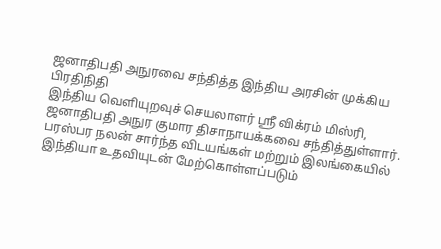ஜனாதிபதி அநுரவை சந்தித்த இந்திய அரசின் முக்கிய பிரதிநிதி
இந்திய வெளியுறவுச் செயலாளர் ஸ்ரீ விக்ரம் மிஸ்ரி, ஜனாதிபதி அநுர குமார திசாநாயக்கவை சந்தித்துள்ளார்.
பரஸ்பர நலன் சார்ந்த விடயங்கள் மற்றும் இலங்கையில் இந்தியா உதவியுடன் மேற்கொள்ளப்படும்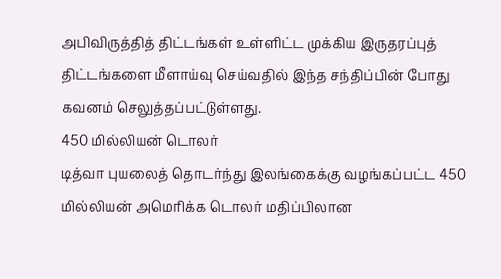அபிவிருத்தித் திட்டங்கள் உள்ளிட்ட முக்கிய இருதரப்புத் திட்டங்களை மீளாய்வு செய்வதில் இந்த சந்திப்பின் போது கவனம் செலுத்தப்பட்டுள்ளது.
450 மில்லியன் டொலர்
டித்வா புயலைத் தொடர்ந்து இலங்கைக்கு வழங்கப்பட்ட 450 மில்லியன் அமெரிக்க டொலர் மதிப்பிலான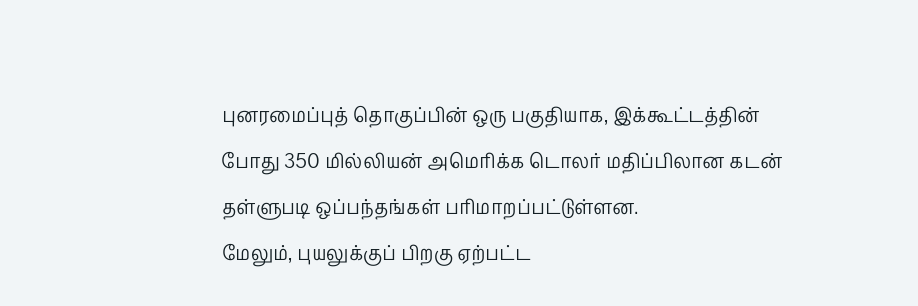புனரமைப்புத் தொகுப்பின் ஒரு பகுதியாக, இக்கூட்டத்தின் போது 350 மில்லியன் அமெரிக்க டொலர் மதிப்பிலான கடன் தள்ளுபடி ஒப்பந்தங்கள் பரிமாறப்பட்டுள்ளன.
மேலும், புயலுக்குப் பிறகு ஏற்பட்ட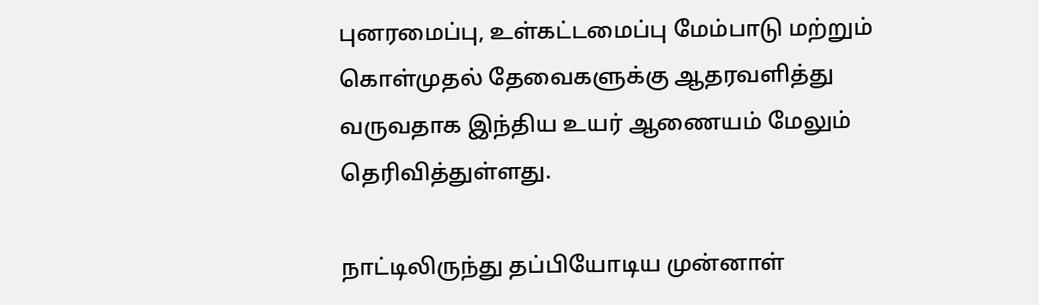புனரமைப்பு, உள்கட்டமைப்பு மேம்பாடு மற்றும் கொள்முதல் தேவைகளுக்கு ஆதரவளித்து வருவதாக இந்திய உயர் ஆணையம் மேலும் தெரிவித்துள்ளது.

நாட்டிலிருந்து தப்பியோடிய முன்னாள்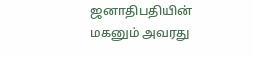ஜனாதிபதியின் மகனும் அவரது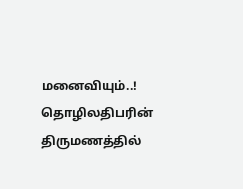மனைவியும்..! தொழிலதிபரின் திருமணத்தில்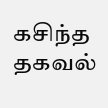கசிந்த தகவல்